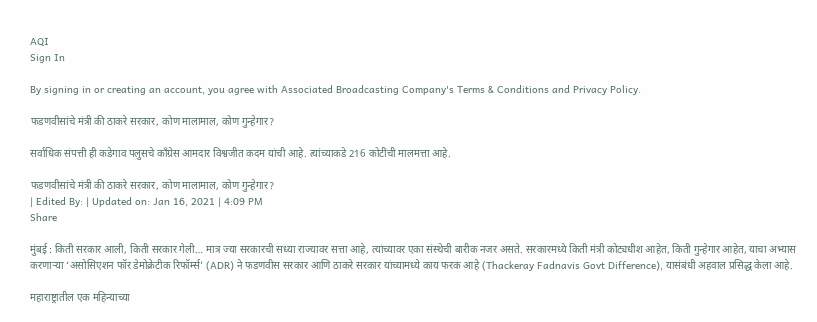AQI
Sign In

By signing in or creating an account, you agree with Associated Broadcasting Company's Terms & Conditions and Privacy Policy.

फडणवीसांचे मंत्री की ठाकरे सरकार, कोण मालामाल, कोण गुन्हेगार?

सर्वाधिक संपत्ती ही कडेगाव पलुसचे काँग्रेस आमदार विश्वजीत कदम यांची आहे. त्यांच्याकडे 216 कोटींची मालमत्ता आहे.

फडणवीसांचे मंत्री की ठाकरे सरकार, कोण मालामाल, कोण गुन्हेगार?
| Edited By: | Updated on: Jan 16, 2021 | 4:09 PM
Share

मुंबई : किती सरकार आली, किती सरकार गेली… मात्र ज्या सरकारची सध्या राज्यावर सत्ता आहे, त्यांच्यावर एका संस्थेची बारीक नजर असते. सरकारमध्ये किती मंत्री कोट्यधीश आहेत, किती गुन्हेगार आहेत, याचा अभ्यास करणाऱ्या ‘असोसिएशन फॉर डेमोक्रेटीक रिफॉर्म्स’ (ADR) ने फडणवीस सरकार आणि ठाकरे सरकार यांच्यामध्ये काय फरक आहे (Thackeray Fadnavis Govt Difference), यासंबंधी अहवाल प्रसिद्ध केला आहे.

महाराष्ट्रातील एक महिन्याच्या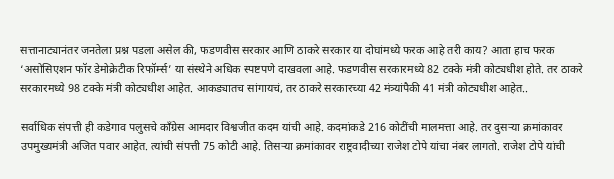सत्तानाट्यानंतर जनतेला प्रश्न पडला असेल की, फडणवीस सरकार आणि ठाकरे सरकार या दोघांमध्ये फरक आहे तरी काय? आता हाच फरक ‘असोसिएशन फॉर डेमोक्रेटीक रिफॉर्म्स’ या संस्थेने अधिक स्पष्टपणे दाखवला आहे. फडणवीस सरकारमध्ये 82 टक्के मंत्री कोट्यधीश होते. तर ठाकरे सरकारमध्ये 98 टक्के मंत्री कोट्यधीश आहेत. आकड्यातच सांगायचं, तर ठाकरे सरकारच्या 42 मंत्र्यांपैकी 41 मंत्री कोट्यधीश आहेत..

सर्वाधिक संपत्ती ही कडेगाव पलुसचे काँग्रेस आमदार विश्वजीत कदम यांची आहे. कदमांकडे 216 कोटींची मालमत्ता आहे. तर दुसऱ्या क्रमांकावर उपमुख्यमंत्री अजित पवार आहेत. त्यांची संपत्ती 75 कोटी आहे. तिसऱ्या क्रमांकावर राष्ट्रवादीच्या राजेश टोपे यांचा नंबर लागतो. राजेश टोपे यांची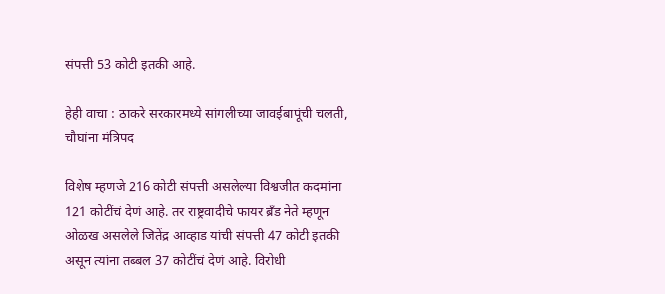संपत्ती 53 कोटी इतकी आहे.

हेही वाचा : ठाकरे सरकारमध्ये सांगलीच्या जावईबापूंची चलती, चौघांना मंत्रिपद

विशेष म्हणजे 216 कोटी संपत्ती असलेल्या विश्वजीत कदमांना 121 कोटींचं देणं आहे. तर राष्ट्रवादीचे फायर ब्रँड नेते म्हणून ओळख असलेले जितेंद्र आव्हाड यांची संपत्ती 47 कोटी इतकी असून त्यांना तब्बल 37 कोटींचं देणं आहे. विरोधी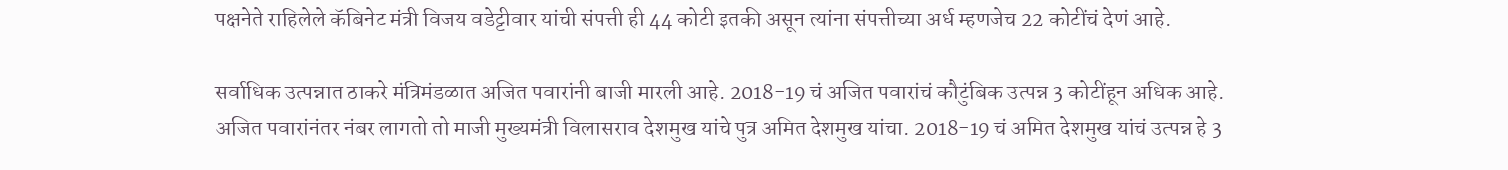पक्षनेते राहिलेले कॅबिनेट मंत्री विजय वडेट्टीवार यांची संपत्ती ही 44 कोटी इतकी असून त्यांना संपत्तीच्या अर्ध म्हणजेच 22 कोटींचं देणं आहे.

सर्वाधिक उत्पन्नात ठाकरे मंत्रिमंडळात अजित पवारांनी बाजी मारली आहे. 2018-19 चं अजित पवारांचं कौटुंबिक उत्पन्न 3 कोटींहून अधिक आहे. अजित पवारांनंतर नंबर लागतो तो माजी मुख्यमंत्री विलासराव देशमुख यांचे पुत्र अमित देशमुख यांचा. 2018-19 चं अमित देशमुख यांचं उत्पन्न हे 3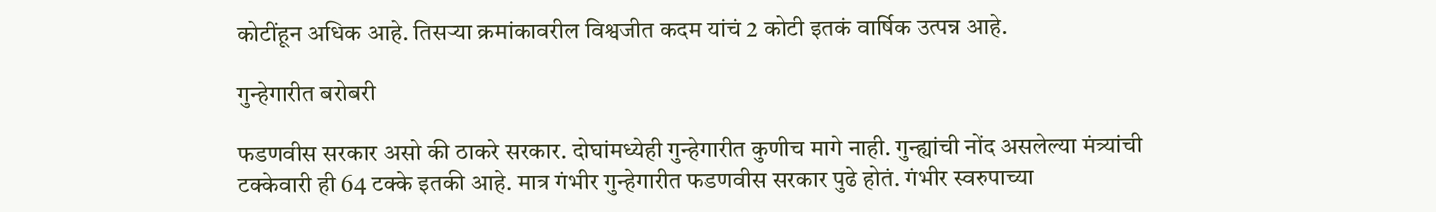कोटींहून अधिक आहे. तिसऱ्या क्रमांकावरील विश्वजीत कदम यांचं 2 कोटी इतकं वार्षिक उत्पन्न आहे.

गुन्हेगारीत बरोबरी

फडणवीस सरकार असो की ठाकरे सरकार. दोघांमध्येही गुन्हेगारीत कुणीच मागे नाही. गुन्ह्यांची नोंद असलेल्या मंत्र्यांची टक्केवारी ही 64 टक्के इतकी आहे. मात्र गंभीर गुन्हेगारीत फडणवीस सरकार पुढे होतं. गंभीर स्वरुपाच्या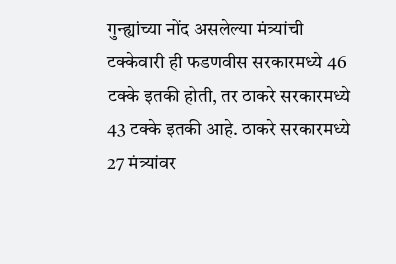गुन्ह्यांच्या नोंद असलेल्या मंत्र्यांची टक्केवारी ही फडणवीस सरकारमध्ये 46 टक्के इतकी होती, तर ठाकरे सरकारमध्ये 43 टक्के इतकी आहे. ठाकरे सरकारमध्ये 27 मंत्र्यांवर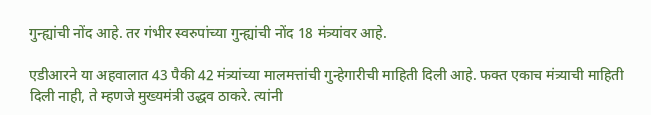गुन्ह्यांची नोंद आहे. तर गंभीर स्वरुपांच्या गुन्ह्यांची नोंद 18 मंत्र्यांवर आहे.

एडीआरने या अहवालात 43 पैकी 42 मंत्र्यांच्या मालमत्तांची गुन्हेगारीची माहिती दिली आहे. फक्त एकाच मंत्र्याची माहिती दिली नाही, ते म्हणजे मुख्यमंत्री उद्धव ठाकरे. त्यांनी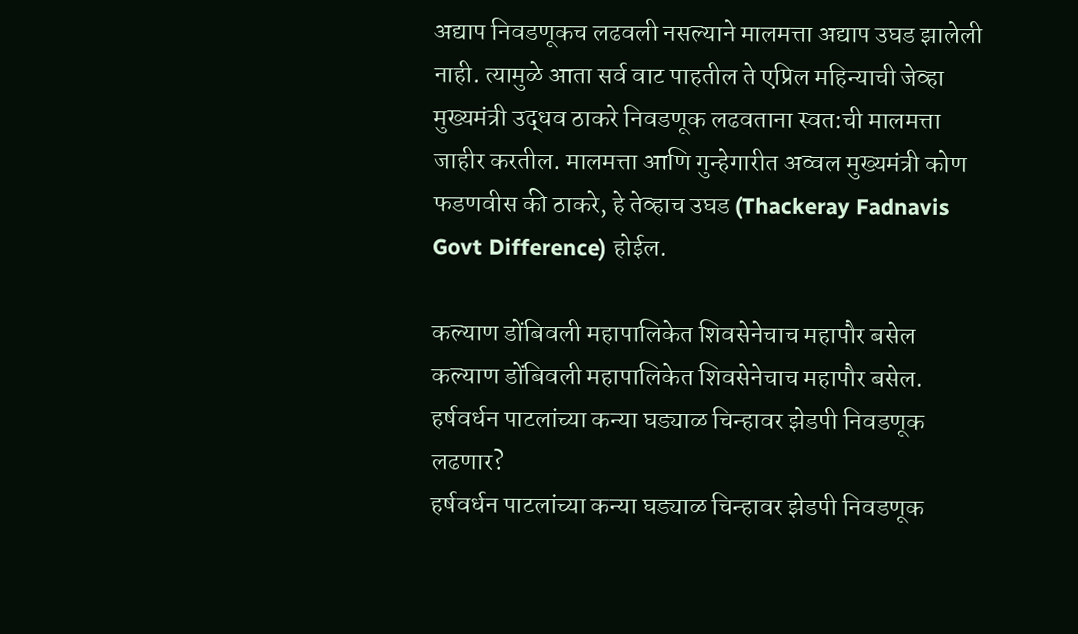अद्याप निवडणूकच लढवली नसल्याने मालमत्ता अद्याप उघड झालेली नाही. त्यामुळे आता सर्व वाट पाहतील ते एप्रिल महिन्याची जेव्हा मुख्यमंत्री उद्धव ठाकरे निवडणूक लढवताना स्वत:ची मालमत्ता जाहीर करतील. मालमत्ता आणि गुन्हेगारीत अव्वल मुख्यमंत्री कोण फडणवीस की ठाकरे, हे तेव्हाच उघड (Thackeray Fadnavis Govt Difference) होईल.

कल्याण डोंबिवली महापालिकेत शिवसेनेचाच महापौर बसेल
कल्याण डोंबिवली महापालिकेत शिवसेनेचाच महापौर बसेल.
हर्षवर्धन पाटलांच्या कन्या घड्याळ चिन्हावर झेडपी निवडणूक लढणार?
हर्षवर्धन पाटलांच्या कन्या घड्याळ चिन्हावर झेडपी निवडणूक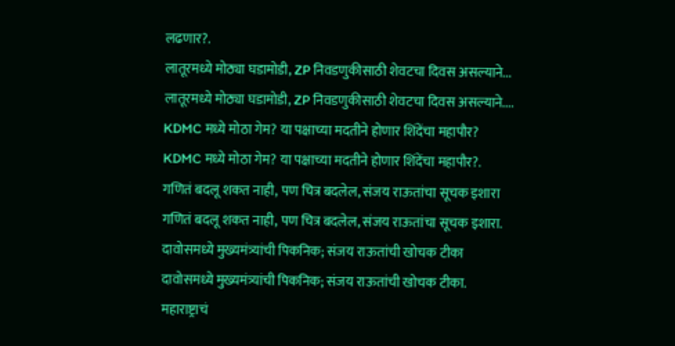लढणार?.
लातूरमध्ये मोठ्या घडामोडी, ZP निवडणुकीसाठी शेवटचा दिवस असल्याने...
लातूरमध्ये मोठ्या घडामोडी, ZP निवडणुकीसाठी शेवटचा दिवस असल्याने....
KDMC मध्ये मोठा गेम? या पक्षाच्या मदतीने होणार शिंदेंचा महापौर?
KDMC मध्ये मोठा गेम? या पक्षाच्या मदतीने होणार शिंदेंचा महापौर?.
गणितं बदलू शकत नाही, पण चित्र बदलेल, संजय राऊतांचा सूचक इशारा
गणितं बदलू शकत नाही, पण चित्र बदलेल, संजय राऊतांचा सूचक इशारा.
दावोसमध्ये मुख्यमंत्र्यांची पिकनिक; संजय राऊतांची खोचक टीका
दावोसमध्ये मुख्यमंत्र्यांची पिकनिक; संजय राऊतांची खोचक टीका.
महाराष्ट्राचं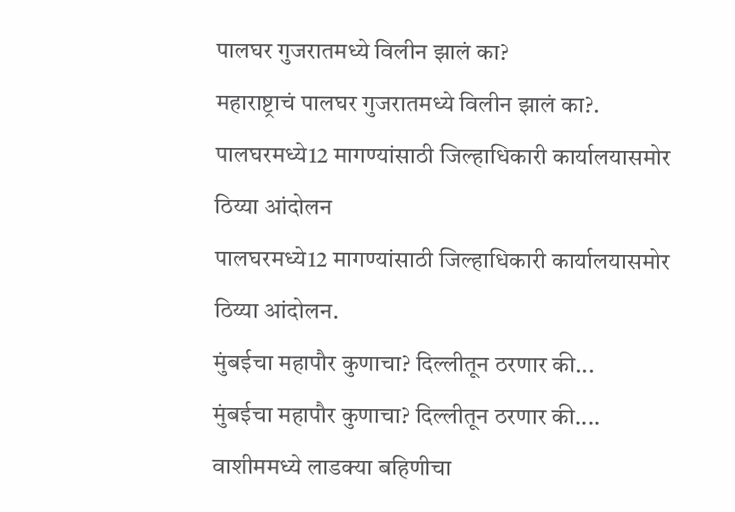पालघर गुजरातमध्ये विलीन झालं का?
महाराष्ट्राचं पालघर गुजरातमध्ये विलीन झालं का?.
पालघरमध्ये12 मागण्यांसाठी जिल्हाधिकारी कार्यालयासमोर ठिय्या आंदोलन
पालघरमध्ये12 मागण्यांसाठी जिल्हाधिकारी कार्यालयासमोर ठिय्या आंदोलन.
मुंबईचा महापौर कुणाचा? दिल्लीतून ठरणार की...
मुंबईचा महापौर कुणाचा? दिल्लीतून ठरणार की....
वाशीममध्ये लाडक्या बहिणीचा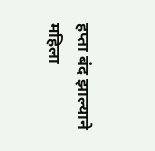हप्ता बंद झाल्याने महिला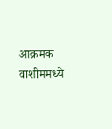आक्रमक
वाशीममध्ये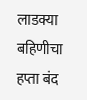लाडक्या बहिणीचा हप्ता बंद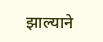झाल्याने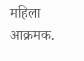महिला आक्रमक.